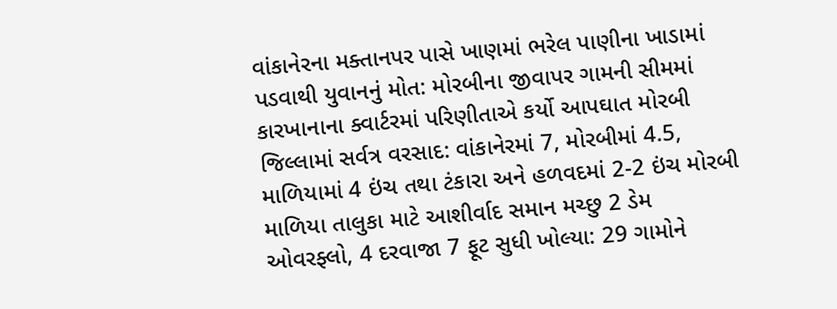વાંકાનેરના મક્તાનપર પાસે ખાણમાં ભરેલ પાણીના ખાડામાં પડવાથી યુવાનનું મોત: મોરબીના જીવાપર ગામની સીમમાં કારખાનાના ક્વાર્ટરમાં પરિણીતાએ કર્યો આપઘાત મોરબી જિલ્લામાં સર્વત્ર વરસાદ: વાંકાનેરમાં 7, મોરબીમાં 4.5, માળિયામાં 4 ઇંચ તથા ટંકારા અને હળવદમાં 2-2 ઇંચ મોરબી માળિયા તાલુકા માટે આશીર્વાદ સમાન મચ્છુ 2 ડેમ ઓવરફ્લો, 4 દરવાજા 7 ફૂટ સુધી ખોલ્યા: 29 ગામોને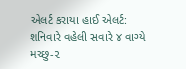એલર્ટ કરાયા હાઈ એલર્ટ: શનિવારે વહેલી સવારે ૪ વાગ્યે મચ્છુ-૨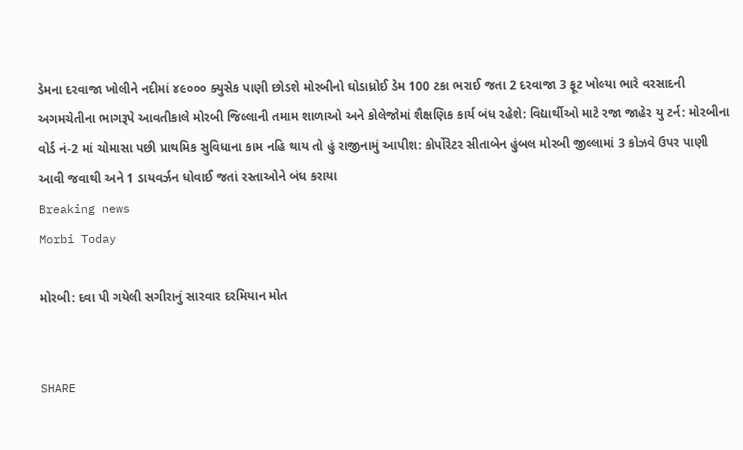ડેમના દરવાજા ખોલીને નદીમાં ૪૯૦૦૦ ક્યુસેક પાણી છોડશે મોરબીનો ઘોડાધ્રોઈ ડેમ 100 ટકા ભરાઈ જતા 2 દરવાજા 3 ફૂટ ખોલ્યા ભારે વરસાદની અગમચેતીના ભાગરૂપે આવતીકાલે મોરબી જિલ્લાની તમામ શાળાઓ અને કોલેજોમાં શૈક્ષણિક કાર્ય બંધ રહેશે: વિદ્યાર્થીઓ માટે રજા જાહેર યુ ટર્ન: મોરબીના વોર્ડ નં-2 માં ચોમાસા પછી પ્રાથમિક સુવિધાના કામ નહિ થાય તો હું રાજીનામું આપીશ: કોર્પોરેટર સીતાબેન હુંબલ મોરબી જીલ્લામાં 3 કોઝવે ઉપર પાણી આવી જવાથી અને 1 ડાયવર્ઝન ધોવાઈ જતાં રસ્તાઓને બંધ કરાયા
Breaking news
Morbi Today

મોરબી: દવા પી ગયેલી સગીરાનું સારવાર દરમિયાન મોત


SHARE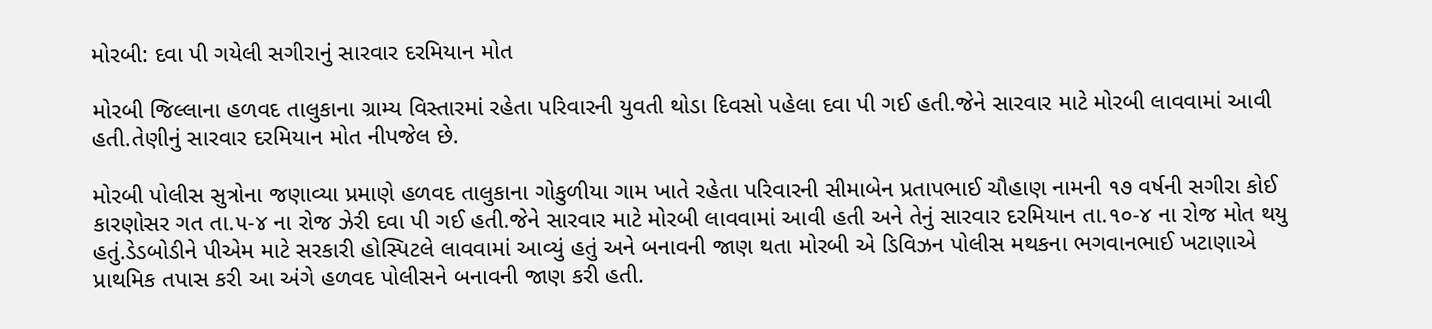મોરબી: દવા પી ગયેલી સગીરાનું સારવાર દરમિયાન મોત

મોરબી જિલ્લાના હળવદ તાલુકાના ગ્રામ્ય વિસ્તારમાં રહેતા પરિવારની યુવતી થોડા દિવસો પહેલા દવા પી ગઈ હતી.જેને સારવાર માટે મોરબી લાવવામાં આવી હતી.તેણીનું સારવાર દરમિયાન મોત નીપજેલ છે.

મોરબી પોલીસ સુત્રોના જણાવ્યા પ્રમાણે હળવદ તાલુકાના ગોકુળીયા ગામ ખાતે રહેતા પરિવારની સીમાબેન પ્રતાપભાઈ ચૌહાણ નામની ૧૭ વર્ષની સગીરા કોઈ કારણોસર ગત તા.૫-૪ ના રોજ ઝેરી દવા પી ગઈ હતી.જેને સારવાર માટે મોરબી લાવવામાં આવી હતી અને તેનું સારવાર દરમિયાન તા.૧૦-૪ ના રોજ મોત થયુ હતું.ડેડબોડીને પીએમ માટે સરકારી હોસ્પિટલે લાવવામાં આવ્યું હતું અને બનાવની જાણ થતા મોરબી એ ડિવિઝન પોલીસ મથકના ભગવાનભાઈ ખટાણાએ પ્રાથમિક તપાસ કરી આ અંગે હળવદ પોલીસને બનાવની જાણ કરી હતી.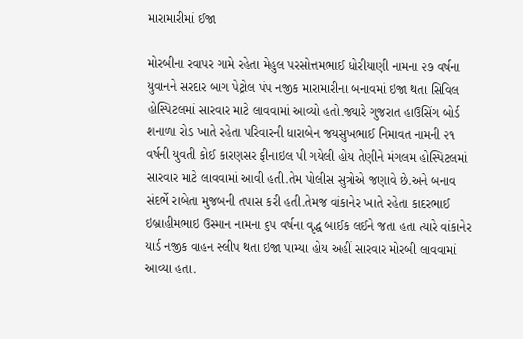મારામારીમાં ઈજા

મોરબીના રવાપર ગામે રહેતા મેહુલ પરસોત્તમભાઈ ધોરીયાણી નામના ૨૭ વર્ષના યુવાનને સરદાર બાગ પેટ્રોલ પંપ નજીક મારામારીના બનાવમાં ઇજા થતા સિવિલ હોસ્પિટલમાં સારવાર માટે લાવવામાં આવ્યો હતો.જ્યારે ગુજરાત હાઉસિંગ બોર્ડ શનાળા રોડ ખાતે રહેતા પરિવારની ધારાબેન જયસુખભાઈ નિમાવત નામની ૨૧ વર્ષની યુવતી કોઈ કારણસર ફીનાઇલ પી ગયેલી હોય તેણીને મંગલમ હોસ્પિટલમાં સારવાર માટે લાવવામાં આવી હતી.તેમ પોલીસ સુત્રોએ જણાવે છે.અને બનાવ સંદર્ભે રાબેતા મુજબની તપાસ કરી હતી.તેમજ વાંકાનેર ખાતે રહેતા કાદરભાઈ ઇબ્રાહીમભાઇ ઉસ્માન નામના ૬૫ વર્ષના વૃદ્ધ બાઈક લઈને જતા હતા ત્યારે વાંકાનેર યાર્ડ નજીક વાહન સ્લીપ થતા ઇજા પામ્યા હોય અહીં સારવાર મોરબી લાવવામાં આવ્યા હતા.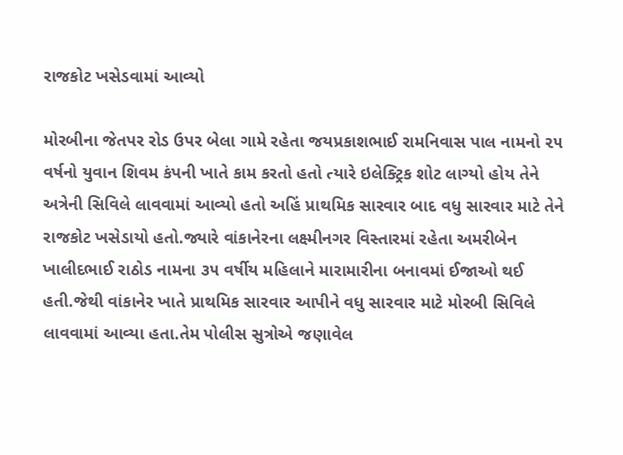રાજકોટ ખસેડવામાં આવ્યો

મોરબીના જેતપર રોડ ઉપર બેલા ગામે રહેતા જયપ્રકાશભાઈ રામનિવાસ પાલ નામનો ૨૫ વર્ષનો યુવાન શિવમ કંપની ખાતે કામ કરતો હતો ત્યારે ઇલેક્ટ્રિક શોટ લાગ્યો હોય તેને અત્રેની સિવિલે લાવવામાં આવ્યો હતો અહિં પ્રાથમિક સારવાર બાદ વધુ સારવાર માટે તેને રાજકોટ ખસેડાયો હતો.જ્યારે વાંકાનેરના લક્ષ્મીનગર વિસ્તારમાં રહેતા અમરીબેન ખાલીદભાઈ રાઠોડ નામના ૩૫ વર્ષીય મહિલાને મારામારીના બનાવમાં ઈજાઓ થઈ હતી.જેથી વાંકાનેર ખાતે પ્રાથમિક સારવાર આપીને વધુ સારવાર માટે મોરબી સિવિલે લાવવામાં આવ્યા હતા.તેમ પોલીસ સુત્રોએ જણાવેલ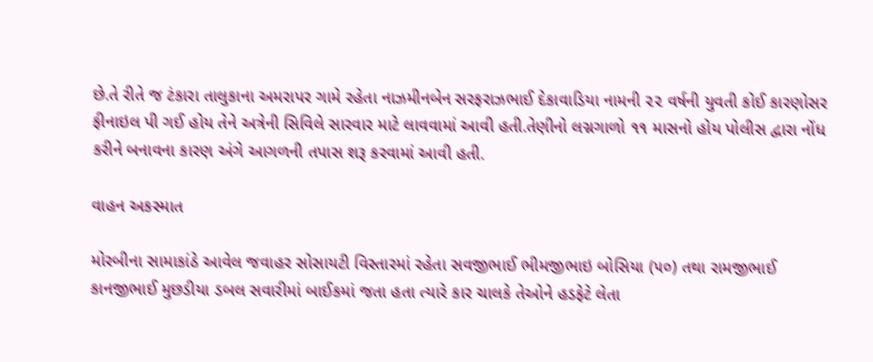છે.તે રીતે જ ટંકારા તાલુકાના અમરાપર ગામે રહેતા નાઝમીનબેન સરફરાઝભાઈ દેકાવાડિયા નામની ૨૨ વર્ષની યુવતી કોઈ કારણોસર ફીનાઇલ પી ગઈ હોય તેને અત્રેની સિવિલે સારવાર માટે લાવવામાં આવી હતી.તેણીનો લગ્નગાળો ૧૧ માસનો હોય પોલીસ દ્વારા નોંધ કરીને બનાવના કારણ અંગે આગળની તપાસ શરૂ કરવામાં આવી હતી.

વાહન અકસ્માત

મોરબીના સામાકાંઠે આવેલ જવાહર સોસાયટી વિસ્તારમાં રહેતા સવજીભાઈ ભીમજીભાઇ બોસિયા (૫૦) તથા રામજીભાઈ કાનજીભાઈ મુછડીયા ડબલ સવારીમાં બાઈકમાં જતા હતા ત્યારે કાર ચાલકે તેઓને હડફેટે લેતા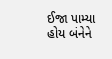ઈજા પામ્યા હોય બંનેને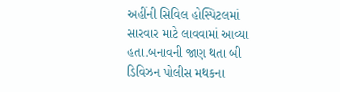અહીંની સિવિલ હોસ્પિટલમાં સારવાર માટે લાવવામાં આવ્યા હતા.બનાવની જાણ થતા બી ડિવિઝન પોલીસ મથકના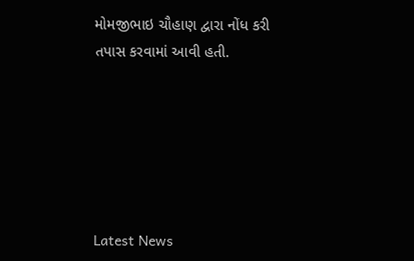મોમજીભાઇ ચૌહાણ દ્વારા નોંધ કરી તપાસ કરવામાં આવી હતી.






Latest News